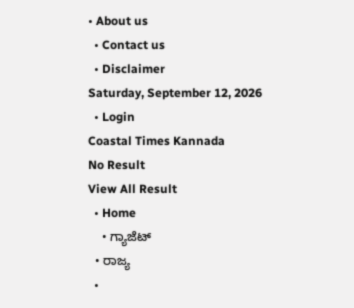• About us
  • Contact us
  • Disclaimer
Saturday, September 12, 2026
  • Login
Coastal Times Kannada
No Result
View All Result
  • Home
    • ಗ್ಯಾಜೆಟ್
  • ರಾಜ್ಯ
  •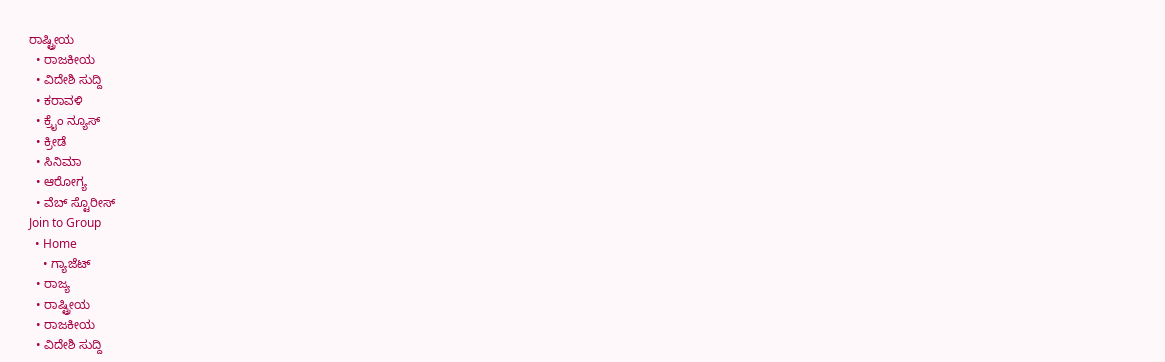ರಾಷ್ಟ್ರೀಯ
  • ರಾಜಕೀಯ
  • ವಿದೇಶಿ ಸುದ್ದಿ
  • ಕರಾವಳಿ
  • ಕ್ರೈಂ ನ್ಯೂಸ್
  • ಕ್ರೀಡೆ
  • ಸಿನಿಮಾ
  • ಆರೋಗ್ಯ
  • ವೆಬ್ ಸ್ಟೊರೀಸ್
Join to Group
  • Home
    • ಗ್ಯಾಜೆಟ್
  • ರಾಜ್ಯ
  • ರಾಷ್ಟ್ರೀಯ
  • ರಾಜಕೀಯ
  • ವಿದೇಶಿ ಸುದ್ದಿ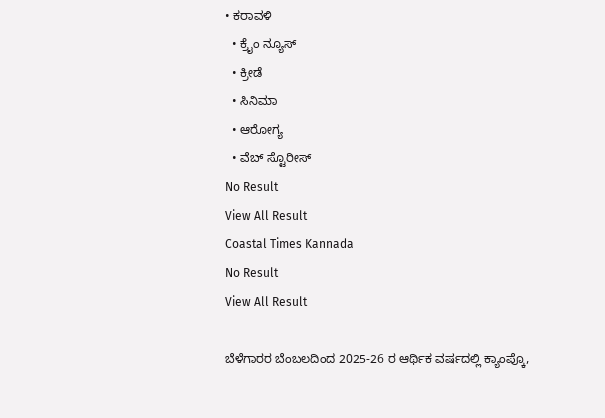• ಕರಾವಳಿ
  • ಕ್ರೈಂ ನ್ಯೂಸ್
  • ಕ್ರೀಡೆ
  • ಸಿನಿಮಾ
  • ಆರೋಗ್ಯ
  • ವೆಬ್ ಸ್ಟೊರೀಸ್
No Result
View All Result
Coastal Times Kannada
No Result
View All Result

ಬೆಳೆಗಾರರ ಬೆಂಬಲದಿಂದ 2025-26 ರ ಆರ್ಥಿಕ ವರ್ಷದಲ್ಲಿ ಕ್ಯಾಂಪ್ಕೊ,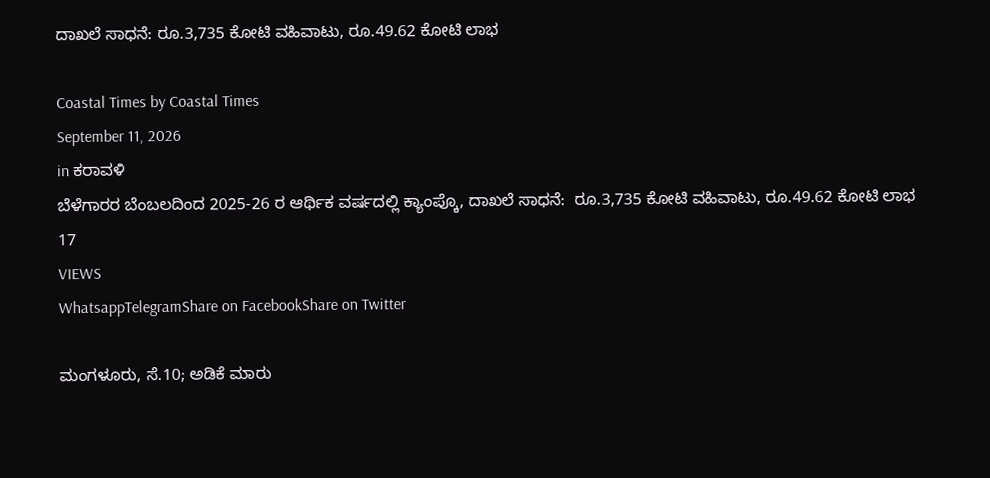ದಾಖಲೆ ಸಾಧನೆ: ರೂ.3,735 ಕೋಟಿ ವಹಿವಾಟು, ರೂ.49.62 ಕೋಟಿ ಲಾಭ

Coastal Times by Coastal Times
September 11, 2026
in ಕರಾವಳಿ
ಬೆಳೆಗಾರರ ಬೆಂಬಲದಿಂದ 2025-26 ರ ಆರ್ಥಿಕ ವರ್ಷದಲ್ಲಿ ಕ್ಯಾಂಪ್ಕೊ, ದಾಖಲೆ ಸಾಧನೆ:  ರೂ.3,735 ಕೋಟಿ ವಹಿವಾಟು, ರೂ.49.62 ಕೋಟಿ ಲಾಭ
17
VIEWS
WhatsappTelegramShare on FacebookShare on Twitter

ಮಂಗಳೂರು, ಸೆ.10; ಅಡಿಕೆ ಮಾರು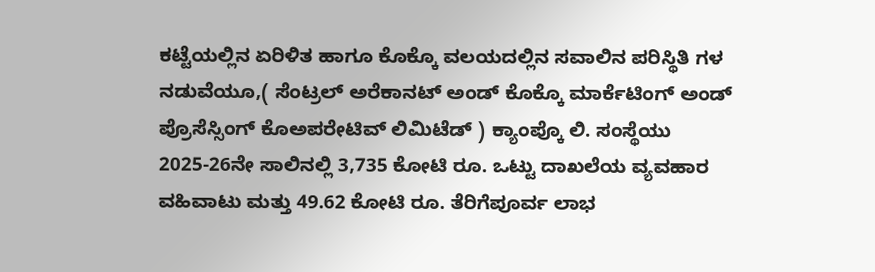ಕಟ್ಟೆಯಲ್ಲಿನ ಏರಿಳಿತ ಹಾಗೂ ಕೊಕ್ಕೊ ವಲಯದಲ್ಲಿನ ಸವಾಲಿನ ಪರಿಸ್ಥಿತಿ ಗಳ ನಡುವೆಯೂ,( ಸೆಂಟ್ರಲ್ ಅರೆಕಾನಟ್ ಅಂಡ್ ಕೊಕ್ಕೊ ಮಾರ್ಕೆಟಿಂಗ್ ಅಂಡ್ ಪ್ರೊಸೆಸ್ಸಿಂಗ್ ಕೊಅಪರೇಟಿವ್ ಲಿಮಿಟೆಡ್ ) ಕ್ಯಾಂಪ್ಕೊ ಲಿ. ಸಂಸ್ಥೆಯು 2025-26ನೇ ಸಾಲಿನಲ್ಲಿ 3,735 ಕೋಟಿ ರೂ. ಒಟ್ಟು ದಾಖಲೆಯ ವ್ಯವಹಾರ ವಹಿವಾಟು ಮತ್ತು 49.62 ಕೋಟಿ ರೂ. ತೆರಿಗೆಪೂರ್ವ ಲಾಭ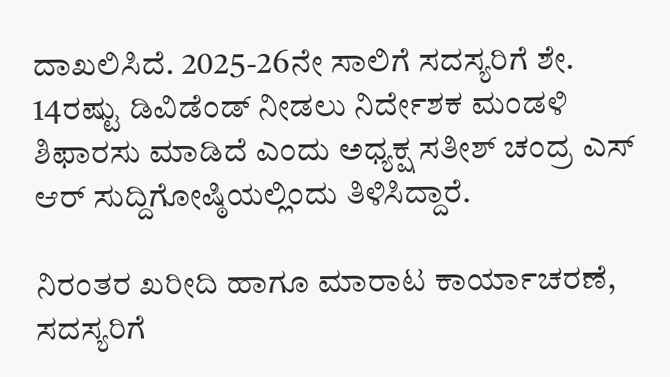ದಾಖಲಿಸಿದೆ. 2025-26ನೇ ಸಾಲಿಗೆ ಸದಸ್ಯರಿಗೆ ಶೇ. 14ರಷ್ಟು ಡಿವಿಡೆಂಡ್ ನೀಡಲು ನಿರ್ದೇಶಕ ಮಂಡಳಿ ಶಿಫಾರಸು ಮಾಡಿದೆ ಎಂದು ಅಧ್ಯಕ್ಷ ಸತೀಶ್ ಚಂದ್ರ ಎಸ್ ಆರ್ ಸುದ್ದಿಗೋಷ್ಠಿಯಲ್ಲಿಂದು ತಿಳಿಸಿದ್ದಾರೆ.

ನಿರಂತರ ಖರೀದಿ ಹಾಗೂ ಮಾರಾಟ ಕಾರ್ಯಾಚರಣೆ, ಸದಸ್ಯರಿಗೆ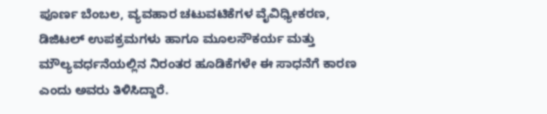ಪೂರ್ಣ ಬೆಂಬಲ, ವ್ಯವಹಾರ ಚಟುವಟಿಕೆಗಳ ವೈವಿಧ್ಯೀಕರಣ, ಡಿಜಿಟಲ್ ಉಪಕ್ರಮಗಳು ಹಾಗೂ ಮೂಲಸೌಕರ್ಯ ಮತ್ತು ಮೌಲ್ಯವರ್ಧನೆಯಲ್ಲಿನ ನಿರಂತರ ಹೂಡಿಕೆಗಳೇ ಈ ಸಾಧನೆಗೆ ಕಾರಣ ಎಂದು ಅವರು ತಿಳಿಸಿದ್ದಾರೆ.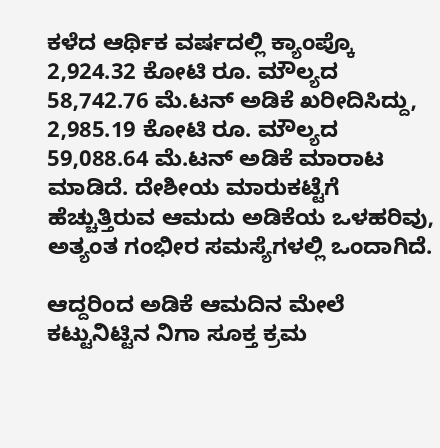ಕಳೆದ ಆರ್ಥಿಕ ವರ್ಷದಲ್ಲಿ ಕ್ಯಾಂಪ್ಕೊ 2,924.32 ಕೋಟಿ ರೂ. ಮೌಲ್ಯದ 58,742.76 ಮೆ.ಟನ್ ಅಡಿಕೆ ಖರೀದಿಸಿದ್ದು, 2,985.19 ಕೋಟಿ ರೂ. ಮೌಲ್ಯದ 59,088.64 ಮೆ.ಟನ್ ಅಡಿಕೆ ಮಾರಾಟ ಮಾಡಿದೆ. ದೇಶೀಯ ಮಾರುಕಟ್ಟೆಗೆ ಹೆಚ್ಚುತ್ತಿರುವ ಆಮದು ಅಡಿಕೆಯ ಒಳಹರಿವು, ಅತ್ಯಂತ ಗಂಭೀರ ಸಮಸ್ಯೆಗಳಲ್ಲಿ ಒಂದಾಗಿದೆ.

ಆದ್ದರಿಂದ ಅಡಿಕೆ ಆಮದಿನ ಮೇಲೆ ಕಟ್ಟುನಿಟ್ಟಿನ ನಿಗಾ ಸೂಕ್ತ ಕ್ರಮ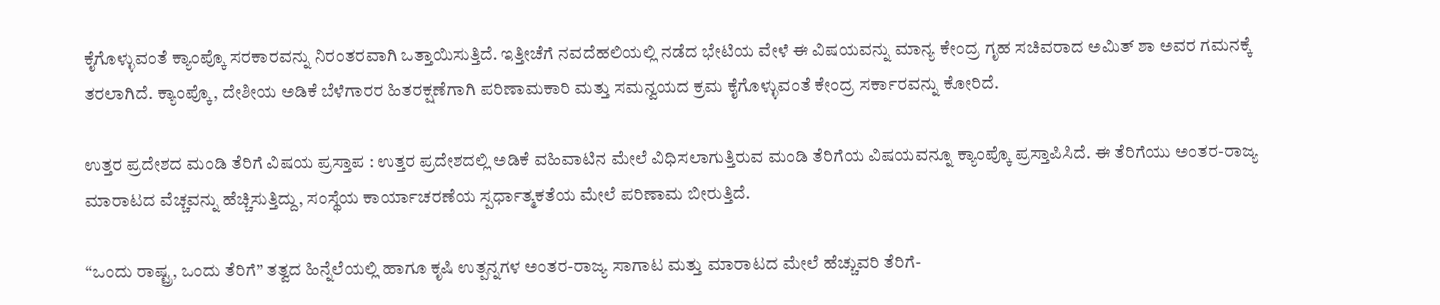ಕೈಗೊಳ್ಳುವಂತೆ ಕ್ಯಾಂಪ್ಕೊ ಸರಕಾರವನ್ನು ನಿರಂತರವಾಗಿ ಒತ್ತಾಯಿಸುತ್ತಿದೆ. ಇತ್ತೀಚೆಗೆ ನವದೆಹಲಿಯಲ್ಲಿ ನಡೆದ ಭೇಟಿಯ ವೇಳೆ ಈ ವಿಷಯವನ್ನು ಮಾನ್ಯ ಕೇಂದ್ರ ಗೃಹ ಸಚಿವರಾದ ಅಮಿತ್ ಶಾ ಅವರ ಗಮನಕ್ಕೆ ತರಲಾಗಿದೆ. ಕ್ಯಾಂಪ್ಕೊ, ದೇಶೀಯ ಅಡಿಕೆ ಬೆಳೆಗಾರರ ಹಿತರಕ್ಷಣೆಗಾಗಿ ಪರಿಣಾಮಕಾರಿ ಮತ್ತು ಸಮನ್ವಯದ ಕ್ರಮ ಕೈಗೊಳ್ಳುವಂತೆ ಕೇಂದ್ರ ಸರ್ಕಾರವನ್ನು ಕೋರಿದೆ.

ಉತ್ತರ ಪ್ರದೇಶದ ಮಂಡಿ ತೆರಿಗೆ ವಿಷಯ ಪ್ರಸ್ತಾಪ : ಉತ್ತರ ಪ್ರದೇಶದಲ್ಲಿ ಅಡಿಕೆ ವಹಿವಾಟಿನ ಮೇಲೆ ವಿಧಿಸಲಾಗುತ್ತಿರುವ ಮಂಡಿ ತೆರಿಗೆಯ ವಿಷಯವನ್ನೂ ಕ್ಯಾಂಪ್ಕೊ ಪ್ರಸ್ತಾಪಿಸಿದೆ. ಈ ತೆರಿಗೆಯು ಅಂತರ-ರಾಜ್ಯ ಮಾರಾಟದ ವೆಚ್ಚವನ್ನು ಹೆಚ್ಚಿಸುತ್ತಿದ್ದು, ಸಂಸ್ಥೆಯ ಕಾರ್ಯಾಚರಣೆಯ ಸ್ಪರ್ಧಾತ್ಮಕತೆಯ ಮೇಲೆ ಪರಿಣಾಮ ಬೀರುತ್ತಿದೆ.

“ಒಂದು ರಾಷ್ಟ್ರ, ಒಂದು ತೆರಿಗೆ” ತತ್ವದ ಹಿನ್ನೆಲೆಯಲ್ಲಿ ಹಾಗೂ ಕೃಷಿ ಉತ್ಪನ್ನಗಳ ಅಂತರ-ರಾಜ್ಯ ಸಾಗಾಟ ಮತ್ತು ಮಾರಾಟದ ಮೇಲೆ ಹೆಚ್ಚುವರಿ ತೆರಿಗೆ-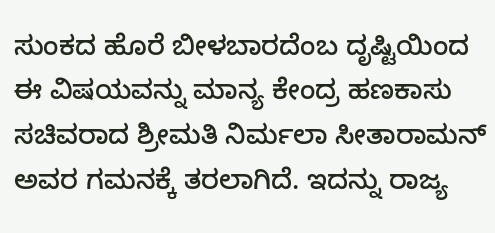ಸುಂಕದ ಹೊರೆ ಬೀಳಬಾರದೆಂಬ ದೃಷ್ಟಿಯಿಂದ ಈ ವಿಷಯವನ್ನು ಮಾನ್ಯ ಕೇಂದ್ರ ಹಣಕಾಸು ಸಚಿವರಾದ ಶ್ರೀಮತಿ ನಿರ್ಮಲಾ ಸೀತಾರಾಮನ್ ಅವರ ಗಮನಕ್ಕೆ ತರಲಾಗಿದೆ. ಇದನ್ನು ರಾಜ್ಯ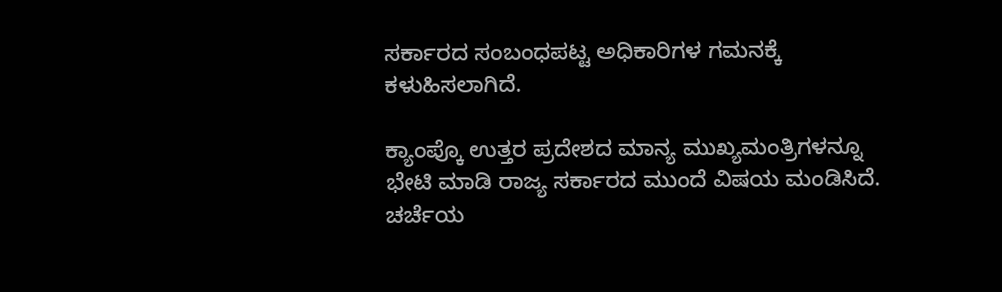ಸರ್ಕಾರದ ಸಂಬಂಧಪಟ್ಟ ಅಧಿಕಾರಿಗಳ ಗಮನಕ್ಕೆ ಕಳುಹಿಸಲಾಗಿದೆ.

ಕ್ಯಾಂಪ್ಕೊ ಉತ್ತರ ಪ್ರದೇಶದ ಮಾನ್ಯ ಮುಖ್ಯಮಂತ್ರಿಗಳನ್ನೂ ಭೇಟಿ ಮಾಡಿ ರಾಜ್ಯ ಸರ್ಕಾರದ ಮುಂದೆ ವಿಷಯ ಮಂಡಿಸಿದೆ. ಚರ್ಚೆಯ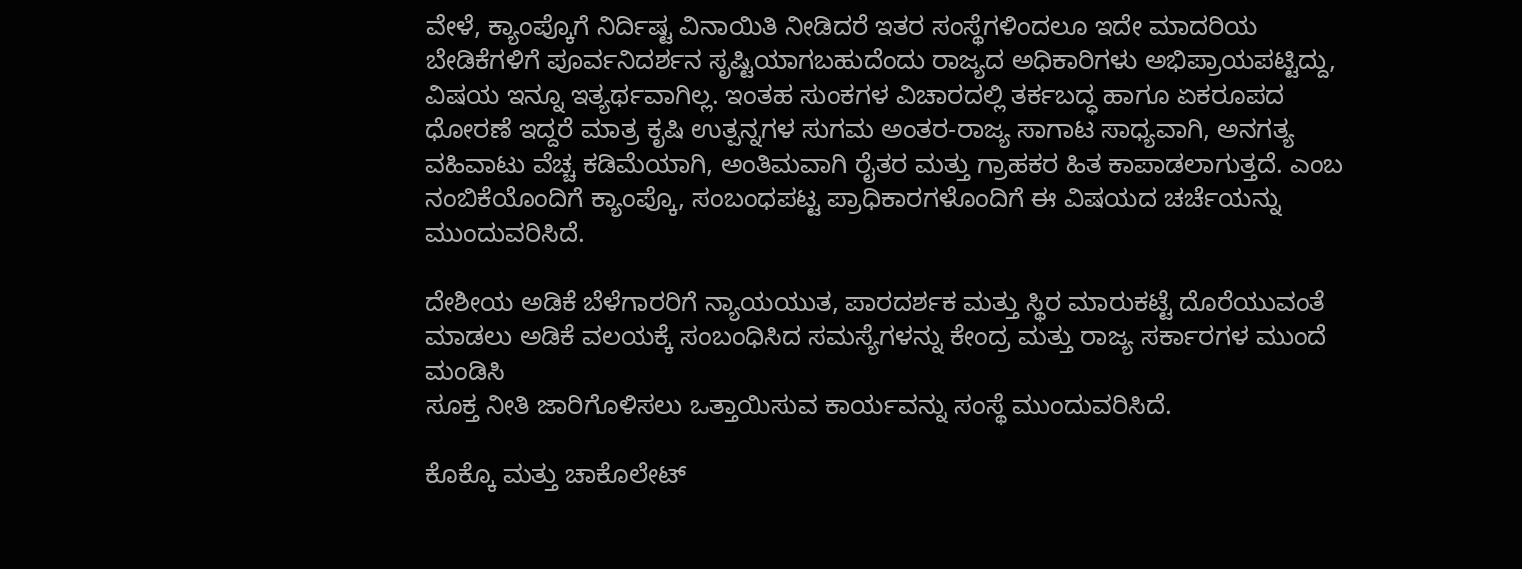ವೇಳೆ, ಕ್ಯಾಂಪ್ಕೊಗೆ ನಿರ್ದಿಷ್ಟ ವಿನಾಯಿತಿ ನೀಡಿದರೆ ಇತರ ಸಂಸ್ಥೆಗಳಿಂದಲೂ ಇದೇ ಮಾದರಿಯ ಬೇಡಿಕೆಗಳಿಗೆ ಪೂರ್ವನಿದರ್ಶನ ಸೃಷ್ಟಿಯಾಗಬಹುದೆಂದು ರಾಜ್ಯದ ಅಧಿಕಾರಿಗಳು ಅಭಿಪ್ರಾಯಪಟ್ಟಿದ್ದು, ವಿಷಯ ಇನ್ನೂ ಇತ್ಯರ್ಥವಾಗಿಲ್ಲ. ಇಂತಹ ಸುಂಕಗಳ ವಿಚಾರದಲ್ಲಿ ತರ್ಕಬದ್ಧ ಹಾಗೂ ಏಕರೂಪದ ಧೋರಣೆ ಇದ್ದರೆ ಮಾತ್ರ ಕೃಷಿ ಉತ್ಪನ್ನಗಳ ಸುಗಮ ಅಂತರ-ರಾಜ್ಯ ಸಾಗಾಟ ಸಾಧ್ಯವಾಗಿ, ಅನಗತ್ಯ ವಹಿವಾಟು ವೆಚ್ಚ ಕಡಿಮೆಯಾಗಿ, ಅಂತಿಮವಾಗಿ ರೈತರ ಮತ್ತು ಗ್ರಾಹಕರ ಹಿತ ಕಾಪಾಡಲಾಗುತ್ತದೆ. ಎಂಬ ನಂಬಿಕೆಯೊಂದಿಗೆ ಕ್ಯಾಂಪ್ಕೊ, ಸಂಬಂಧಪಟ್ಟ ಪ್ರಾಧಿಕಾರಗಳೊಂದಿಗೆ ಈ ವಿಷಯದ ಚರ್ಚೆಯನ್ನು ಮುಂದುವರಿಸಿದೆ.

ದೇಶೀಯ ಅಡಿಕೆ ಬೆಳೆಗಾರರಿಗೆ ನ್ಯಾಯಯುತ, ಪಾರದರ್ಶಕ ಮತ್ತು ಸ್ಥಿರ ಮಾರುಕಟ್ಟೆ ದೊರೆಯುವಂತೆ ಮಾಡಲು ಅಡಿಕೆ ವಲಯಕ್ಕೆ ಸಂಬಂಧಿಸಿದ ಸಮಸ್ಯೆಗಳನ್ನು ಕೇಂದ್ರ ಮತ್ತು ರಾಜ್ಯ ಸರ್ಕಾರಗಳ ಮುಂದೆ ಮಂಡಿಸಿ
ಸೂಕ್ತ ನೀತಿ ಜಾರಿಗೊಳಿಸಲು ಒತ್ತಾಯಿಸುವ ಕಾರ್ಯವನ್ನು ಸಂಸ್ಥೆ ಮುಂದುವರಿಸಿದೆ.

ಕೊಕ್ಕೊ ಮತ್ತು ಚಾಕೊಲೇಟ್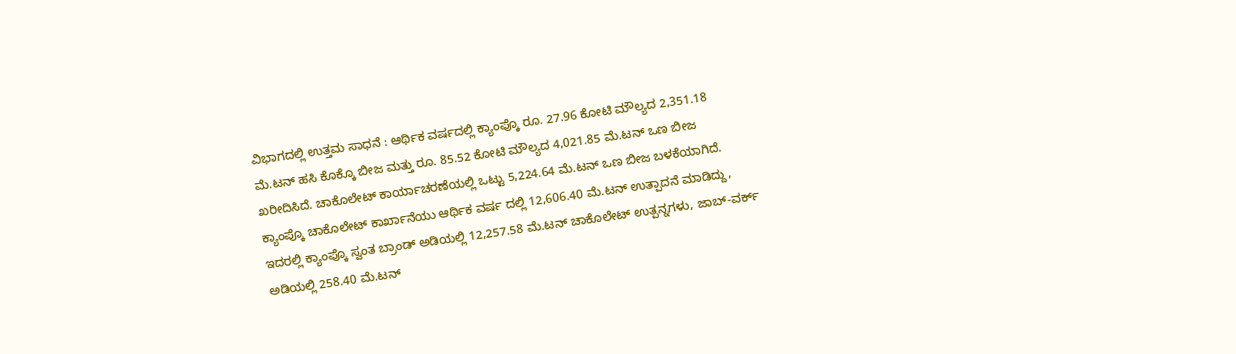ವಿಭಾಗದಲ್ಲಿ ಉತ್ತಮ ಸಾಧನೆ : ಆರ್ಥಿಕ ವರ್ಷದಲ್ಲಿ ಕ್ಯಾಂಪ್ಕೊ ರೂ. 27.96 ಕೋಟಿ ಮೌಲ್ಯದ 2,351.18 ಮೆ.ಟನ್ ಹಸಿ ಕೊಕ್ಕೊ ಬೀಜ ಮತ್ತು ರೂ. 85.52 ಕೋಟಿ ಮೌಲ್ಯದ 4,021.85 ಮೆ.ಟನ್ ಒಣ ಬೀಜ ಖರೀದಿಸಿದೆ. ಚಾಕೊಲೇಟ್ ಕಾರ್ಯಾಚರಣೆಯಲ್ಲಿ ಒಟ್ಟು 5,224.64 ಮೆ.ಟನ್ ಒಣ ಬೀಜ ಬಳಕೆಯಾಗಿದೆ. ಕ್ಯಾಂಪ್ಕೊ ಚಾಕೊಲೇಟ್ ಕಾರ್ಖಾನೆಯು ಆರ್ಥಿಕ ವರ್ಷ ದಲ್ಲಿ 12,606.40 ಮೆ.ಟನ್ ಉತ್ಪಾದನೆ ಮಾಡಿದ್ದು, ಇದರಲ್ಲಿ ಕ್ಯಾಂಪ್ಕೊ ಸ್ವಂತ ಬ್ರಾಂಡ್‌ ಅಡಿಯಲ್ಲಿ 12,257.58 ಮೆ.ಟನ್ ಚಾಕೊಲೇಟ್ ಉತ್ಪನ್ನಗಳು, ಜಾಬ್-ವರ್ಕ್ ಅಡಿಯಲ್ಲಿ 258.40 ಮೆ.ಟನ್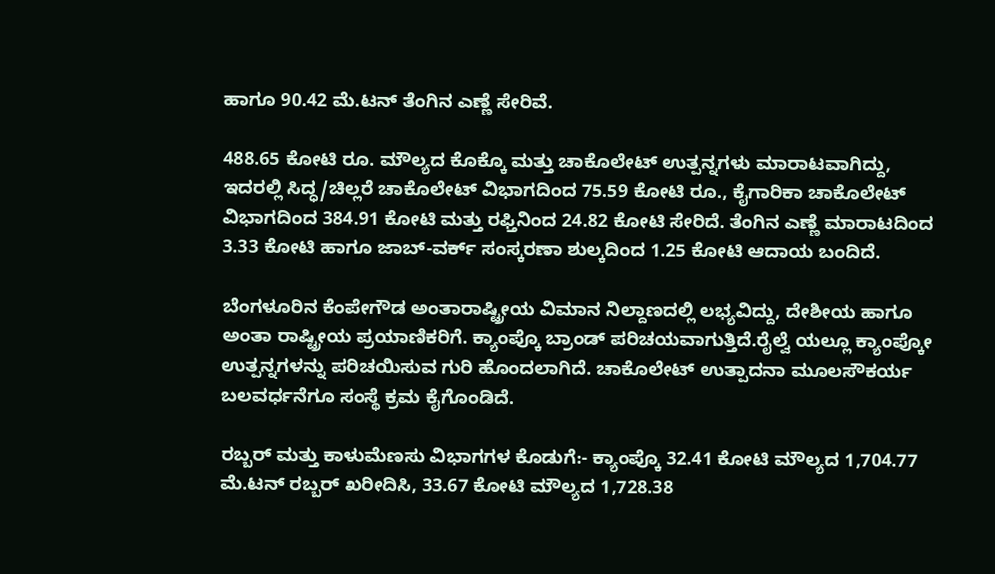ಹಾಗೂ 90.42 ಮೆ.ಟನ್ ತೆಂಗಿನ ಎಣ್ಣೆ ಸೇರಿವೆ.

488.65 ಕೋಟಿ ರೂ. ಮೌಲ್ಯದ ಕೊಕ್ಕೊ ಮತ್ತು ಚಾಕೊಲೇಟ್ ಉತ್ಪನ್ನಗಳು ಮಾರಾಟವಾಗಿದ್ದು, ಇದರಲ್ಲಿ ಸಿದ್ಧ/ಚಿಲ್ಲರೆ ಚಾಕೊಲೇಟ್ ವಿಭಾಗದಿಂದ 75.59 ಕೋಟಿ ರೂ., ಕೈಗಾರಿಕಾ ಚಾಕೊಲೇಟ್ ವಿಭಾಗದಿಂದ 384.91 ಕೋಟಿ ಮತ್ತು ರಫ್ತಿನಿಂದ 24.82 ಕೋಟಿ ಸೇರಿದೆ. ತೆಂಗಿನ ಎಣ್ಣೆ ಮಾರಾಟದಿಂದ 3.33 ಕೋಟಿ ಹಾಗೂ ಜಾಬ್-ವರ್ಕ್ ಸಂಸ್ಕರಣಾ ಶುಲ್ಕದಿಂದ 1.25 ಕೋಟಿ ಆದಾಯ ಬಂದಿದೆ.

ಬೆಂಗಳೂರಿನ ಕೆಂಪೇಗೌಡ ಅಂತಾರಾಷ್ಟ್ರೀಯ ವಿಮಾನ ನಿಲ್ದಾಣದಲ್ಲಿ ಲಭ್ಯವಿದ್ದು, ದೇಶೀಯ ಹಾಗೂ ಅಂತಾ ರಾಷ್ಟ್ರೀಯ ಪ್ರಯಾಣಿಕರಿಗೆ. ಕ್ಯಾಂಪ್ಕೊ ಬ್ರಾಂಡ್‌ ಪರಿಚಯವಾಗುತ್ತಿದೆ.ರೈಲ್ವೆ ಯಲ್ಲೂ ಕ್ಯಾಂಪ್ಕೋ ಉತ್ಪನ್ನಗಳನ್ನು ಪರಿಚಯಿಸುವ ಗುರಿ ಹೊಂದಲಾಗಿದೆ. ಚಾಕೊಲೇಟ್ ಉತ್ಪಾದನಾ ಮೂಲಸೌಕರ್ಯ ಬಲವರ್ಧನೆಗೂ ಸಂಸ್ಥೆ ಕ್ರಮ ಕೈಗೊಂಡಿದೆ.

ರಬ್ಬರ್ ಮತ್ತು ಕಾಳುಮೆಣಸು ವಿಭಾಗಗಳ ಕೊಡುಗೆ:- ಕ್ಯಾಂಪ್ಕೊ 32.41 ಕೋಟಿ ಮೌಲ್ಯದ 1,704.77 ಮೆ.ಟನ್ ರಬ್ಬರ್ ಖರೀದಿಸಿ, 33.67 ಕೋಟಿ ಮೌಲ್ಯದ 1,728.38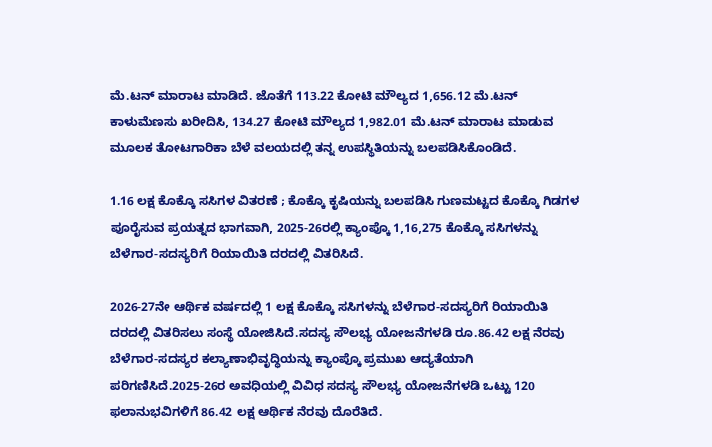ಮೆ.ಟನ್ ಮಾರಾಟ ಮಾಡಿದೆ. ಜೊತೆಗೆ 113.22 ಕೋಟಿ ಮೌಲ್ಯದ 1,656.12 ಮೆ.ಟನ್ ಕಾಳುಮೆಣಸು ಖರೀದಿಸಿ, 134.27 ಕೋಟಿ ಮೌಲ್ಯದ 1,982.01 ಮೆ.ಟನ್ ಮಾರಾಟ ಮಾಡುವ ಮೂಲಕ ತೋಟಗಾರಿಕಾ ಬೆಳೆ ವಲಯದಲ್ಲಿ ತನ್ನ ಉಪಸ್ಥಿತಿಯನ್ನು ಬಲಪಡಿಸಿಕೊಂಡಿದೆ.

1.16 ಲಕ್ಷ ಕೊಕ್ಕೊ ಸಸಿಗಳ ವಿತರಣೆ ; ಕೊಕ್ಕೊ ಕೃಷಿಯನ್ನು ಬಲಪಡಿಸಿ ಗುಣಮಟ್ಟದ ಕೊಕ್ಕೊ ಗಿಡಗಳ ಪೂರೈಸುವ ಪ್ರಯತ್ನದ ಭಾಗವಾಗಿ, 2025-26ರಲ್ಲಿ ಕ್ಯಾಂಪ್ಕೊ 1,16,275 ಕೊಕ್ಕೊ ಸಸಿಗಳನ್ನು ಬೆಳೆಗಾರ-ಸದಸ್ಯರಿಗೆ ರಿಯಾಯಿತಿ ದರದಲ್ಲಿ ವಿತರಿಸಿದೆ.

2026-27ನೇ ಆರ್ಥಿಕ ವರ್ಷದಲ್ಲಿ 1 ಲಕ್ಷ ಕೊಕ್ಕೊ ಸಸಿಗಳನ್ನು ಬೆಳೆಗಾರ-ಸದಸ್ಯರಿಗೆ ರಿಯಾಯಿತಿ ದರದಲ್ಲಿ ವಿತರಿಸಲು ಸಂಸ್ಥೆ ಯೋಜಿಸಿದೆ.ಸದಸ್ಯ ಸೌಲಭ್ಯ ಯೋಜನೆಗಳಡಿ ರೂ.86.42 ಲಕ್ಷ ನೆರವು ಬೆಳೆಗಾರ-ಸದಸ್ಯರ ಕಲ್ಯಾಣಾಭಿವೃದ್ಧಿಯನ್ನು ಕ್ಯಾಂಪ್ಕೊ ಪ್ರಮುಖ ಆದ್ಯತೆಯಾಗಿ ಪರಿಗಣಿಸಿದೆ.2025-26ರ ಅವಧಿಯಲ್ಲಿ ವಿವಿಧ ಸದಸ್ಯ ಸೌಲಭ್ಯ ಯೋಜನೆಗಳಡಿ ಒಟ್ಟು 120 ಫಲಾನುಭವಿಗಳಿಗೆ 86.42 ಲಕ್ಷ ಆರ್ಥಿಕ ನೆರವು ದೊರೆತಿದೆ.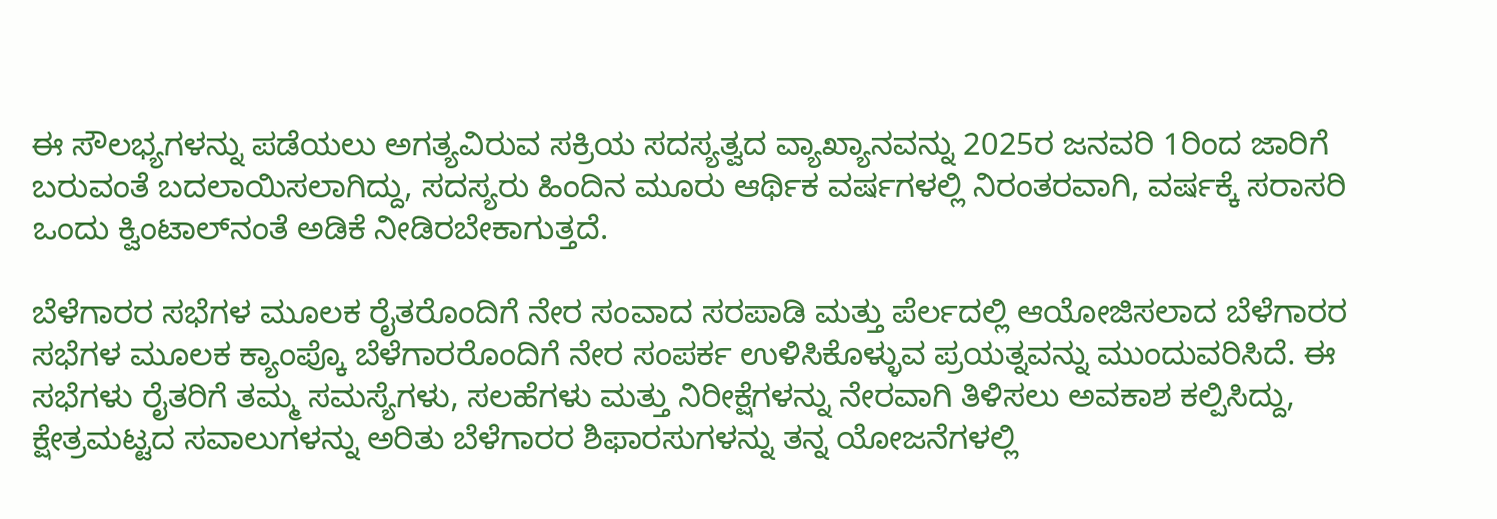ಈ ಸೌಲಭ್ಯಗಳನ್ನು ಪಡೆಯಲು ಅಗತ್ಯವಿರುವ ಸಕ್ರಿಯ ಸದಸ್ಯತ್ವದ ವ್ಯಾಖ್ಯಾನವನ್ನು 2025ರ ಜನವರಿ 1ರಿಂದ ಜಾರಿಗೆ ಬರುವಂತೆ ಬದಲಾಯಿಸಲಾಗಿದ್ದು, ಸದಸ್ಯರು ಹಿಂದಿನ ಮೂರು ಆರ್ಥಿಕ ವರ್ಷಗಳಲ್ಲಿ ನಿರಂತರವಾಗಿ, ವರ್ಷಕ್ಕೆ ಸರಾಸರಿ ಒಂದು ಕ್ವಿಂಟಾಲ್‌ನಂತೆ ಅಡಿಕೆ ನೀಡಿರಬೇಕಾಗುತ್ತದೆ.

ಬೆಳೆಗಾರರ ಸಭೆಗಳ ಮೂಲಕ ರೈತರೊಂದಿಗೆ ನೇರ ಸಂವಾದ ಸರಪಾಡಿ ಮತ್ತು ಪೆರ್ಲದಲ್ಲಿ ಆಯೋಜಿಸಲಾದ ಬೆಳೆಗಾರರ ಸಭೆಗಳ ಮೂಲಕ ಕ್ಯಾಂಪ್ಕೊ ಬೆಳೆಗಾರರೊಂದಿಗೆ ನೇರ ಸಂಪರ್ಕ ಉಳಿಸಿಕೊಳ್ಳುವ ಪ್ರಯತ್ನವನ್ನು ಮುಂದುವರಿಸಿದೆ. ಈ ಸಭೆಗಳು ರೈತರಿಗೆ ತಮ್ಮ ಸಮಸ್ಯೆಗಳು, ಸಲಹೆಗಳು ಮತ್ತು ನಿರೀಕ್ಷೆಗಳನ್ನು ನೇರವಾಗಿ ತಿಳಿಸಲು ಅವಕಾಶ ಕಲ್ಪಿಸಿದ್ದು, ಕ್ಷೇತ್ರಮಟ್ಟದ ಸವಾಲುಗಳನ್ನು ಅರಿತು ಬೆಳೆಗಾರರ ಶಿಫಾರಸುಗಳನ್ನು ತನ್ನ ಯೋಜನೆಗಳಲ್ಲಿ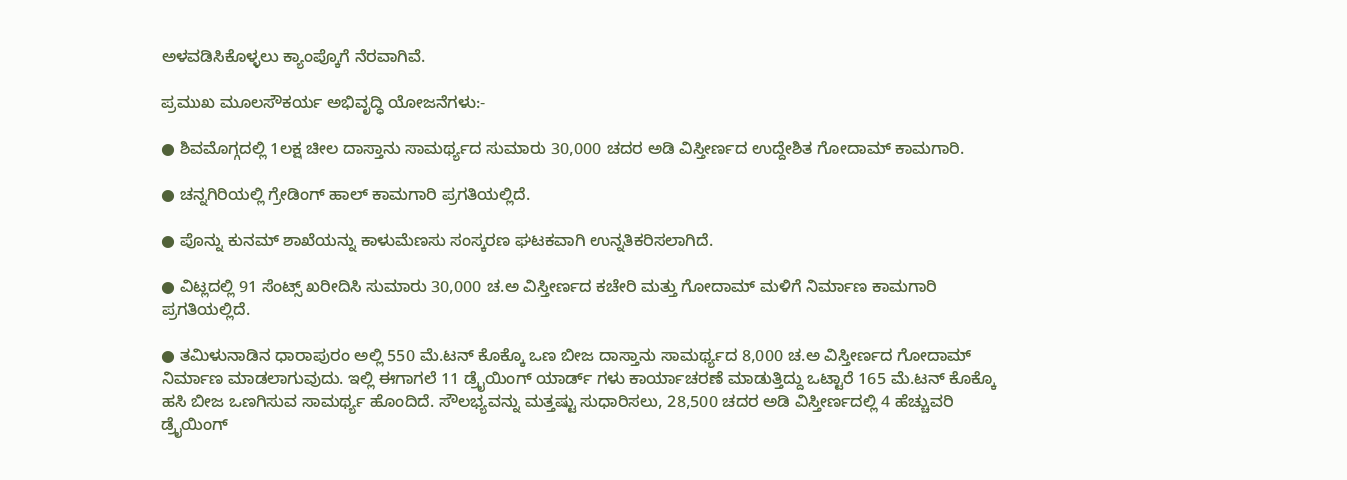ಅಳವಡಿಸಿಕೊಳ್ಳಲು ಕ್ಯಾಂಪ್ಕೊಗೆ ನೆರವಾಗಿವೆ.

ಪ್ರಮುಖ ಮೂಲಸೌಕರ್ಯ ಅಭಿವೃದ್ಧಿ ಯೋಜನೆಗಳು:-

● ಶಿವಮೊಗ್ಗದಲ್ಲಿ 1ಲಕ್ಷ ಚೀಲ ದಾಸ್ತಾನು ಸಾಮರ್ಥ್ಯದ ಸುಮಾರು 30,000 ಚದರ ಅಡಿ ವಿಸ್ತೀರ್ಣದ ಉದ್ದೇಶಿತ ಗೋದಾಮ್ ಕಾಮಗಾರಿ.

● ಚನ್ನಗಿರಿಯಲ್ಲಿ ಗ್ರೇಡಿಂಗ್ ಹಾಲ್ ಕಾಮಗಾರಿ ಪ್ರಗತಿಯಲ್ಲಿದೆ.

● ಪೊನ್ನು ಕುನಮ್ ಶಾಖೆಯನ್ನು ಕಾಳುಮೆಣಸು ಸಂಸ್ಕರಣ ಘಟಕವಾಗಿ ಉನ್ನತಿಕರಿಸಲಾಗಿದೆ.

● ವಿಟ್ಲದಲ್ಲಿ 91 ಸೆಂಟ್ಸ್ ಖರೀದಿಸಿ ಸುಮಾರು 30,000 ಚ.ಅ ವಿಸ್ತೀರ್ಣದ ಕಚೇರಿ ಮತ್ತು ಗೋದಾಮ್ ಮಳಿಗೆ ನಿರ್ಮಾಣ ಕಾಮಗಾರಿ ಪ್ರಗತಿಯಲ್ಲಿದೆ.

● ತಮಿಳುನಾಡಿನ ಧಾರಾಪುರಂ ಅಲ್ಲಿ 550 ಮೆ.ಟನ್ ಕೊಕ್ಕೊ ಒಣ ಬೀಜ ದಾಸ್ತಾನು ಸಾಮರ್ಥ್ಯದ 8,000 ಚ.ಅ ವಿಸ್ತೀರ್ಣದ ಗೋದಾಮ್ ನಿರ್ಮಾಣ ಮಾಡಲಾಗುವುದು. ಇಲ್ಲಿ ಈಗಾಗಲೆ 11 ಡ್ರೈಯಿಂಗ್ ಯಾರ್ಡ್ ಗಳು ಕಾರ್ಯಾಚರಣೆ ಮಾಡುತ್ತಿದ್ದು ಒಟ್ಟಾರೆ 165 ಮೆ.ಟನ್ ಕೊಕ್ಕೊ ಹಸಿ ಬೀಜ ಒಣಗಿಸುವ ಸಾಮರ್ಥ್ಯ ಹೊಂದಿದೆ. ಸೌಲಭ್ಯವನ್ನು ಮತ್ತಷ್ಟು ಸುಧಾರಿಸಲು, 28,500 ಚದರ ಅಡಿ ವಿಸ್ತೀರ್ಣದಲ್ಲಿ 4 ಹೆಚ್ಚುವರಿ ಡ್ರೈಯಿಂಗ್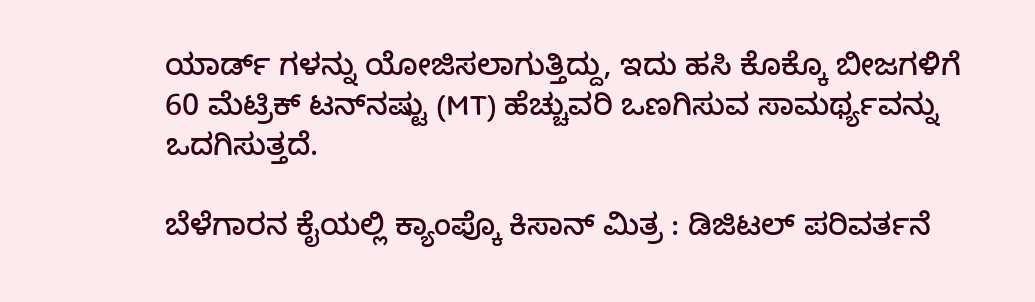ಯಾರ್ಡ್ ಗಳನ್ನು ಯೋಜಿಸಲಾಗುತ್ತಿದ್ದು, ಇದು ಹಸಿ ಕೊಕ್ಕೊ ಬೀಜಗಳಿಗೆ 60 ಮೆಟ್ರಿಕ್ ಟನ್‌ನಷ್ಟು (MT) ಹೆಚ್ಚುವರಿ ಒಣಗಿಸುವ ಸಾಮರ್ಥ್ಯವನ್ನು ಒದಗಿಸುತ್ತದೆ.

ಬೆಳೆಗಾರನ ಕೈಯಲ್ಲಿ ಕ್ಯಾಂಪ್ಕೊ ಕಿಸಾನ್ ಮಿತ್ರ : ಡಿಜಿಟಲ್ ಪರಿವರ್ತನೆ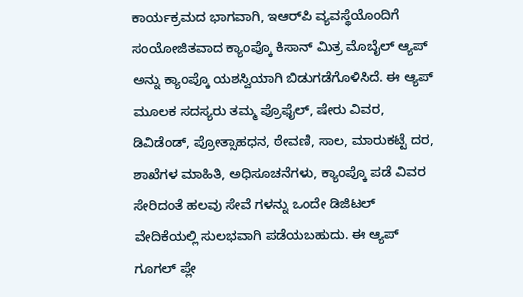ಕಾರ್ಯಕ್ರಮದ ಭಾಗವಾಗಿ, ಇಆರ್‌ಪಿ ವ್ಯವಸ್ಥೆಯೊಂದಿಗೆ ಸಂಯೋಜಿತವಾದ ಕ್ಯಾಂಪ್ಕೊ ಕಿಸಾನ್ ಮಿತ್ರ ಮೊಬೈಲ್ ಆ್ಯಪ್ ಅನ್ನು ಕ್ಯಾಂಪ್ಕೊ ಯಶಸ್ವಿಯಾಗಿ ಬಿಡುಗಡೆಗೊಳಿಸಿದೆ. ಈ ಆ್ಯಪ್ ಮೂಲಕ ಸದಸ್ಯರು ತಮ್ಮ ಪ್ರೊಫೈಲ್, ಷೇರು ವಿವರ, ಡಿವಿಡೆಂಡ್, ಪ್ರೋತ್ಸಾಹಧನ, ಠೇವಣಿ, ಸಾಲ, ಮಾರುಕಟ್ಟೆ ದರ, ಶಾಖೆಗಳ ಮಾಹಿತಿ, ಅಧಿಸೂಚನೆಗಳು, ಕ್ಯಾಂಪ್ಕೊ ಪಡೆ ವಿವರ ಸೇರಿದಂತೆ ಹಲವು ಸೇವೆ ಗಳನ್ನು ಒಂದೇ ಡಿಜಿಟಲ್ ವೇದಿಕೆಯಲ್ಲಿ ಸುಲಭವಾಗಿ ಪಡೆಯಬಹುದು. ಈ ಆ್ಯಪ್ ಗೂಗಲ್ ಪ್ಲೇ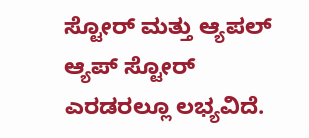ಸ್ಟೋರ್ ಮತ್ತು ಆ್ಯಪಲ್ ಆ್ಯಪ್ ಸ್ಟೋರ್ ಎರಡರಲ್ಲೂ ಲಭ್ಯವಿದೆ.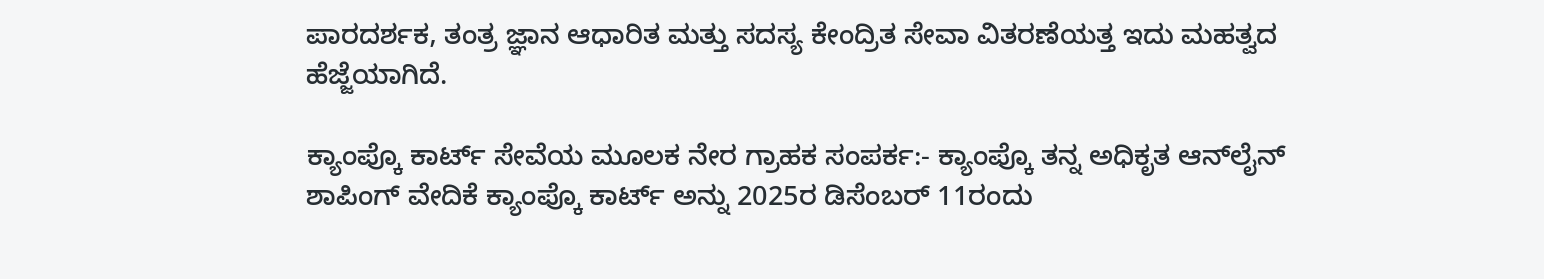ಪಾರದರ್ಶಕ, ತಂತ್ರ ಜ್ಞಾನ ಆಧಾರಿತ ಮತ್ತು ಸದಸ್ಯ ಕೇಂದ್ರಿತ ಸೇವಾ ವಿತರಣೆಯತ್ತ ಇದು ಮಹತ್ವದ ಹೆಜ್ಜೆಯಾಗಿದೆ.

ಕ್ಯಾಂಪ್ಕೊ ಕಾರ್ಟ್‌ ಸೇವೆಯ ಮೂಲಕ ನೇರ ಗ್ರಾಹಕ ಸಂಪರ್ಕ:- ಕ್ಯಾಂಪ್ಕೊ ತನ್ನ ಅಧಿಕೃತ ಆನ್‌ಲೈನ್ ಶಾಪಿಂಗ್ ವೇದಿಕೆ ಕ್ಯಾಂಪ್ಕೊ ಕಾರ್ಟ್ ಅನ್ನು 2025ರ ಡಿಸೆಂಬರ್ 11ರಂದು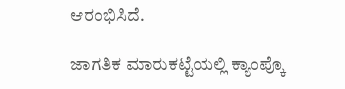ಆರಂಭಿಸಿದೆ.

ಜಾಗತಿಕ ಮಾರುಕಟ್ಟೆಯಲ್ಲಿ ಕ್ಯಾಂಪ್ಕೊ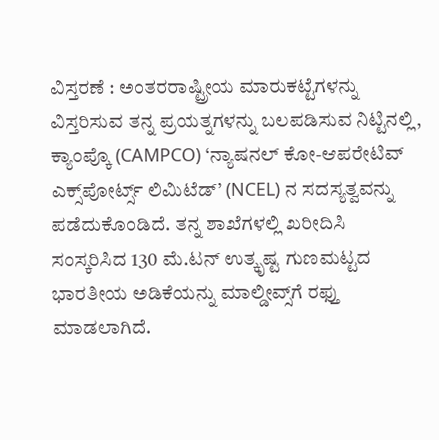ವಿಸ್ತರಣೆ : ಅಂತರರಾಷ್ಟ್ರೀಯ ಮಾರುಕಟ್ಟೆಗಳನ್ನು ವಿಸ್ತರಿಸುವ ತನ್ನ ಪ್ರಯತ್ನಗಳನ್ನು ಬಲಪಡಿಸುವ ನಿಟ್ಟಿನಲ್ಲಿ, ಕ್ಯಾಂಪ್ಕೊ (CAMPCO) ‘ನ್ಯಾಷನಲ್ ಕೋ-ಆಪರೇಟಿವ್ ಎಕ್ಸ್‌ಪೋರ್ಟ್ಸ್ ಲಿಮಿಟೆಡ್’ (NCEL) ನ ಸದಸ್ಯತ್ವವನ್ನು ಪಡೆದುಕೊಂಡಿದೆ. ತನ್ನ ಶಾಖೆಗಳಲ್ಲಿ ಖರೀದಿಸಿ ಸಂಸ್ಕರಿಸಿದ 130 ಮೆ.ಟನ್ ಉತ್ಕೃಷ್ಟ ಗುಣಮಟ್ಟದ ಭಾರತೀಯ ಅಡಿಕೆಯನ್ನು ಮಾಲ್ಡೀವ್ಸ್‌ಗೆ ರಫ್ತು ಮಾಡಲಾಗಿದೆ.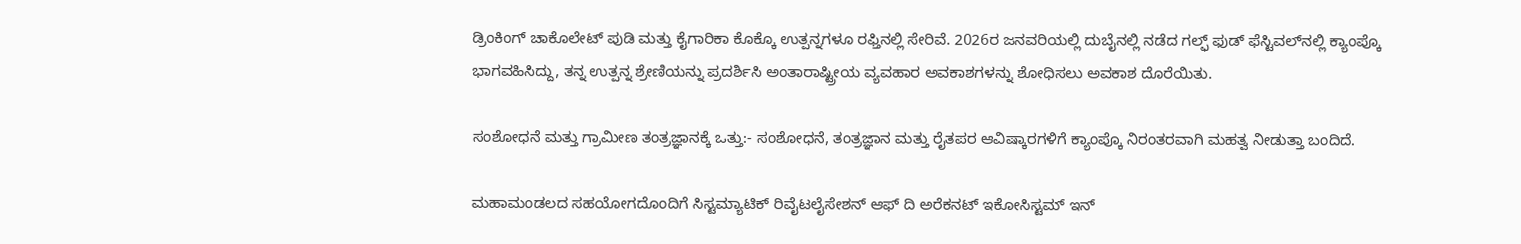ಡ್ರಿಂಕಿಂಗ್ ಚಾಕೊಲೇಟ್ ಪುಡಿ ಮತ್ತು ಕೈಗಾರಿಕಾ ಕೊಕ್ಕೊ ಉತ್ಪನ್ನಗಳೂ ರಫ್ತಿನಲ್ಲಿ ಸೇರಿವೆ. 2026ರ ಜನವರಿಯಲ್ಲಿ ದುಬೈನಲ್ಲಿ ನಡೆದ ಗಲ್ಫ್ ಫುಡ್ ಫೆಸ್ಟಿವಲ್‌ನಲ್ಲಿ ಕ್ಯಾಂಪ್ಕೊ ಭಾಗವಹಿಸಿದ್ದು, ತನ್ನ ಉತ್ಪನ್ನ ಶ್ರೇಣಿಯನ್ನು ಪ್ರದರ್ಶಿಸಿ ಅಂತಾರಾಷ್ಟ್ರೀಯ ವ್ಯವಹಾರ ಅವಕಾಶಗಳನ್ನು ಶೋಧಿಸಲು ಅವಕಾಶ ದೊರೆಯಿತು.

ಸಂಶೋಧನೆ ಮತ್ತು ಗ್ರಾಮೀಣ ತಂತ್ರಜ್ಞಾನಕ್ಕೆ ಒತ್ತು:- ಸಂಶೋಧನೆ, ತಂತ್ರಜ್ಞಾನ ಮತ್ತು ರೈತಪರ ಆವಿಷ್ಕಾರಗಳಿಗೆ ಕ್ಯಾಂಪ್ಕೊ ನಿರಂತರವಾಗಿ ಮಹತ್ವ ನೀಡುತ್ತಾ ಬಂದಿದೆ.

ಮಹಾಮಂಡಲದ ಸಹಯೋಗದೊಂದಿಗೆ ಸಿಸ್ಟಮ್ಯಾಟಿಕ್ ರಿವೈಟಲೈಸೇಶನ್ ಆಫ್ ದಿ ಅರೆಕನಟ್ ಇಕೋಸಿಸ್ಟಮ್ ಇನ್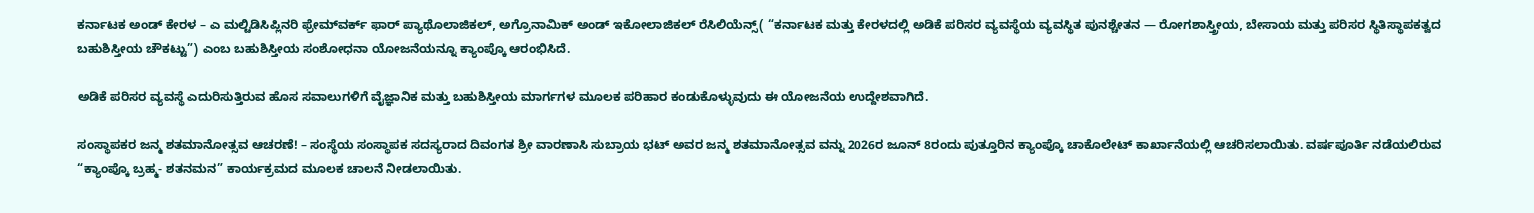ಕರ್ನಾಟಕ ಅಂಡ್ ಕೇರಳ – ಎ ಮಲ್ಟಿಡಿಸಿಪ್ಲಿನರಿ ಫ್ರೇಮ್‌ವರ್ಕ್ ಫಾರ್ ಪ್ಯಾಥೊಲಾಜಿಕಲ್, ಅಗ್ರೊನಾಮಿಕ್ ಅಂಡ್ ಇಕೋಲಾಜಿಕಲ್ ರೆಸಿಲಿಯೆನ್ಸ್( “ಕರ್ನಾಟಕ ಮತ್ತು ಕೇರಳದಲ್ಲಿ ಅಡಿಕೆ ಪರಿಸರ ವ್ಯವಸ್ಥೆಯ ವ್ಯವಸ್ಥಿತ ಪುನಶ್ಚೇತನ — ರೋಗಶಾಸ್ತ್ರೀಯ, ಬೇಸಾಯ ಮತ್ತು ಪರಿಸರ ಸ್ಥಿತಿಸ್ಥಾಪಕತ್ವದ ಬಹುಶಿಸ್ತೀಯ ಚೌಕಟ್ಟು”) ಎಂಬ ಬಹುಶಿಸ್ತೀಯ ಸಂಶೋಧನಾ ಯೋಜನೆಯನ್ನೂ ಕ್ಯಾಂಪ್ಕೊ ಆರಂಭಿಸಿದೆ.

ಅಡಿಕೆ ಪರಿಸರ ವ್ಯವಸ್ಥೆ ಎದುರಿಸುತ್ತಿರುವ ಹೊಸ ಸವಾಲುಗಳಿಗೆ ವೈಜ್ಞಾನಿಕ ಮತ್ತು ಬಹುಶಿಸ್ತೀಯ ಮಾರ್ಗಗಳ ಮೂಲಕ ಪರಿಹಾರ ಕಂಡುಕೊಳ್ಳುವುದು ಈ ಯೋಜನೆಯ ಉದ್ದೇಶವಾಗಿದೆ.

ಸಂಸ್ಥಾಪಕರ ಜನ್ಮ ಶತಮಾನೋತ್ಸವ ಆಚರಣೆ! – ಸಂಸ್ಥೆಯ ಸಂಸ್ಥಾಪಕ ಸದಸ್ಯರಾದ ದಿವಂಗತ ಶ್ರೀ ವಾರಣಾಸಿ ಸುಬ್ರಾಯ ಭಟ್ ಅವರ ಜನ್ಮ ಶತಮಾನೋತ್ಸವ ವನ್ನು 2026ರ ಜೂನ್ 8ರಂದು ಪುತ್ತೂರಿನ ಕ್ಯಾಂಪ್ಕೊ ಚಾಕೊಲೇಟ್ ಕಾರ್ಖಾನೆಯಲ್ಲಿ ಆಚರಿಸಲಾಯಿತು. ವರ್ಷಪೂರ್ತಿ ನಡೆಯಲಿರುವ “ಕ್ಯಾಂಪ್ಕೊ ಬ್ರಹ್ಮ- ಶತನಮನ” ಕಾರ್ಯಕ್ರಮದ ಮೂಲಕ ಚಾಲನೆ ನೀಡಲಾಯಿತು.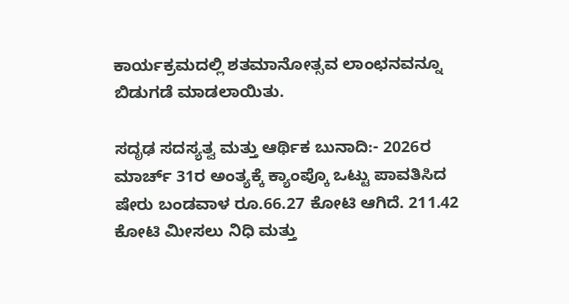ಕಾರ್ಯಕ್ರಮದಲ್ಲಿ ಶತಮಾನೋತ್ಸವ ಲಾಂಛನವನ್ನೂ ಬಿಡುಗಡೆ ಮಾಡಲಾಯಿತು.

ಸದೃಢ ಸದಸ್ಯತ್ವ ಮತ್ತು ಆರ್ಥಿಕ ಬುನಾದಿ:- 2026ರ ಮಾರ್ಚ್ 31ರ ಅಂತ್ಯಕ್ಕೆ ಕ್ಯಾಂಪ್ಕೊ ಒಟ್ಟು ಪಾವತಿಸಿದ ಷೇರು ಬಂಡವಾಳ ರೂ.66.27 ಕೋಟಿ ಆಗಿದೆ. 211.42 ಕೋಟಿ ಮೀಸಲು ನಿಧಿ ಮತ್ತು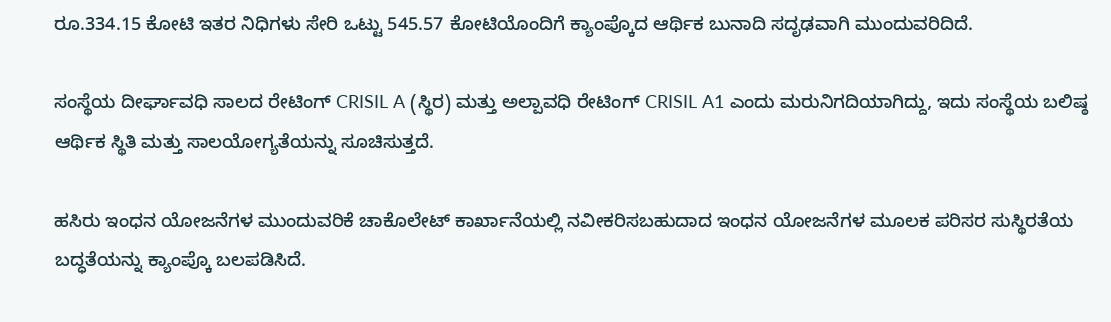ರೂ.334.15 ಕೋಟಿ ಇತರ ನಿಧಿಗಳು ಸೇರಿ ಒಟ್ಟು 545.57 ಕೋಟಿಯೊಂದಿಗೆ ಕ್ಯಾಂಪ್ಕೊದ ಆರ್ಥಿಕ ಬುನಾದಿ ಸದೃಢವಾಗಿ ಮುಂದುವರಿದಿದೆ.

ಸಂಸ್ಥೆಯ ದೀರ್ಘಾವಧಿ ಸಾಲದ ರೇಟಿಂಗ್ CRISIL A (ಸ್ಥಿರ) ಮತ್ತು ಅಲ್ಪಾವಧಿ ರೇಟಿಂಗ್ CRISIL A1 ಎಂದು ಮರುನಿಗದಿಯಾಗಿದ್ದು, ಇದು ಸಂಸ್ಥೆಯ ಬಲಿಷ್ಠ ಆರ್ಥಿಕ ಸ್ಥಿತಿ ಮತ್ತು ಸಾಲಯೋಗ್ಯತೆಯನ್ನು ಸೂಚಿಸುತ್ತದೆ.

ಹಸಿರು ಇಂಧನ ಯೋಜನೆಗಳ ಮುಂದುವರಿಕೆ ಚಾಕೊಲೇಟ್ ಕಾರ್ಖಾನೆಯಲ್ಲಿ ನವೀಕರಿಸಬಹುದಾದ ಇಂಧನ ಯೋಜನೆಗಳ ಮೂಲಕ ಪರಿಸರ ಸುಸ್ಥಿರತೆಯ ಬದ್ಧತೆಯನ್ನು ಕ್ಯಾಂಪ್ಕೊ ಬಲಪಡಿಸಿದೆ.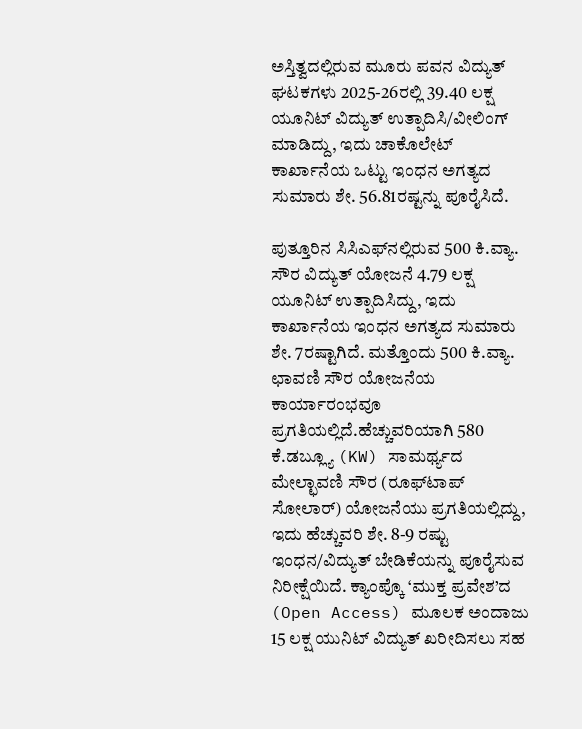ಅಸ್ತಿತ್ವದಲ್ಲಿರುವ ಮೂರು ಪವನ ವಿದ್ಯುತ್ ಘಟಕಗಳು 2025-26ರಲ್ಲಿ 39.40 ಲಕ್ಷ ಯೂನಿಟ್ ವಿದ್ಯುತ್ ಉತ್ಪಾದಿಸಿ/ವೀಲಿಂಗ್ ಮಾಡಿದ್ದು, ಇದು ಚಾಕೊಲೇಟ್ ಕಾರ್ಖಾನೆಯ ಒಟ್ಟು ಇಂಧನ ಅಗತ್ಯದ ಸುಮಾರು ಶೇ. 56.81ರಷ್ಟನ್ನು ಪೂರೈಸಿದೆ.

ಪುತ್ತೂರಿನ ಸಿಸಿಎಫ್‌ನಲ್ಲಿರುವ 500 ಕಿ.ವ್ಯಾ. ಸೌರ ವಿದ್ಯುತ್ ಯೋಜನೆ 4.79 ಲಕ್ಷ ಯೂನಿಟ್ ಉತ್ಪಾದಿಸಿದ್ದು, ಇದು ಕಾರ್ಖಾನೆಯ ಇಂಧನ ಅಗತ್ಯದ ಸುಮಾರು ಶೇ. 7ರಷ್ಟಾಗಿದೆ. ಮತ್ತೊಂದು 500 ಕಿ.ವ್ಯಾ. ಛಾವಣಿ ಸೌರ ಯೋಜನೆಯ ಕಾರ್ಯಾರಂಭವೂ ಪ್ರಗತಿಯಲ್ಲಿದೆ.ಹೆಚ್ಚುವರಿಯಾಗಿ 580 ಕೆ.ಡಬ್ಲ್ಯೂ (KW) ಸಾಮರ್ಥ್ಯದ ಮೇಲ್ಛಾವಣಿ ಸೌರ (ರೂಫ್‌ಟಾಪ್ ಸೋಲಾರ್) ಯೋಜನೆಯು ಪ್ರಗತಿಯಲ್ಲಿದ್ದು, ಇದು ಹೆಚ್ಚುವರಿ ಶೇ. 8-9 ರಷ್ಟು ಇಂಧನ/ವಿದ್ಯುತ್ ಬೇಡಿಕೆಯನ್ನು ಪೂರೈಸುವ ನಿರೀಕ್ಷೆಯಿದೆ. ಕ್ಯಾಂಪ್ಕೊ ‘ಮುಕ್ತ ಪ್ರವೇಶ’ದ (Open Access) ಮೂಲಕ ಅಂದಾಜು 15 ಲಕ್ಷ ಯುನಿಟ್ ವಿದ್ಯುತ್ ಖರೀದಿಸಲು ಸಹ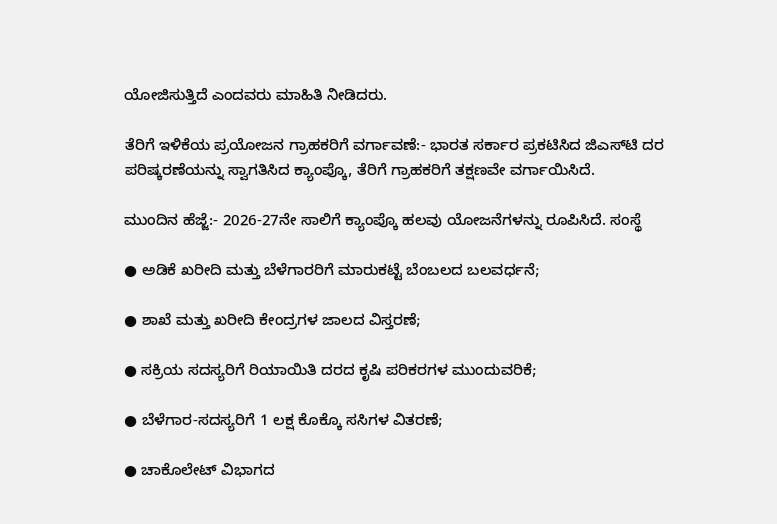ಯೋಜಿಸುತ್ತಿದೆ ಎಂದವರು ಮಾಹಿತಿ ನೀಡಿದರು.

ತೆರಿಗೆ ಇಳಿಕೆಯ ಪ್ರಯೋಜನ ಗ್ರಾಹಕರಿಗೆ ವರ್ಗಾವಣೆ:- ಭಾರತ ಸರ್ಕಾರ ಪ್ರಕಟಿಸಿದ ಜಿಎಸ್‌ಟಿ ದರ ಪರಿಷ್ಕರಣೆಯನ್ನು ಸ್ವಾಗತಿಸಿದ ಕ್ಯಾಂಪ್ಕೊ, ತೆರಿಗೆ ಗ್ರಾಹಕರಿಗೆ ತಕ್ಷಣವೇ ವರ್ಗಾಯಿಸಿದೆ.

ಮುಂದಿನ ಹೆಜ್ಜೆ:- 2026-27ನೇ ಸಾಲಿಗೆ ಕ್ಯಾಂಪ್ಕೊ ಹಲವು ಯೋಜನೆಗಳನ್ನು ರೂಪಿಸಿದೆ. ಸಂಸ್ಥೆ

● ಅಡಿಕೆ ಖರೀದಿ ಮತ್ತು ಬೆಳೆಗಾರರಿಗೆ ಮಾರುಕಟ್ಟೆ ಬೆಂಬಲದ ಬಲವರ್ಧನೆ;

● ಶಾಖೆ ಮತ್ತು ಖರೀದಿ ಕೇಂದ್ರಗಳ ಜಾಲದ ವಿಸ್ತರಣೆ;

● ಸಕ್ರಿಯ ಸದಸ್ಯರಿಗೆ ರಿಯಾಯಿತಿ ದರದ ಕೃಷಿ ಪರಿಕರಗಳ ಮುಂದುವರಿಕೆ;

● ಬೆಳೆಗಾರ-ಸದಸ್ಯರಿಗೆ 1 ಲಕ್ಷ ಕೊಕ್ಕೊ ಸಸಿಗಳ ವಿತರಣೆ;

● ಚಾಕೊಲೇಟ್ ವಿಭಾಗದ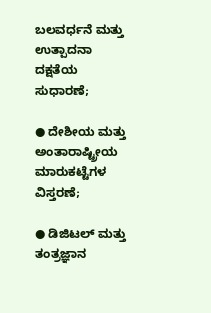ಬಲವರ್ಧನೆ ಮತ್ತು ಉತ್ಪಾದನಾ ದಕ್ಷತೆಯ ಸುಧಾರಣೆ;

● ದೇಶೀಯ ಮತ್ತು ಅಂತಾರಾಷ್ಟ್ರೀಯ ಮಾರುಕಟ್ಟೆಗಳ ವಿಸ್ತರಣೆ;

● ಡಿಜಿಟಲ್ ಮತ್ತು ತಂತ್ರಜ್ಞಾನ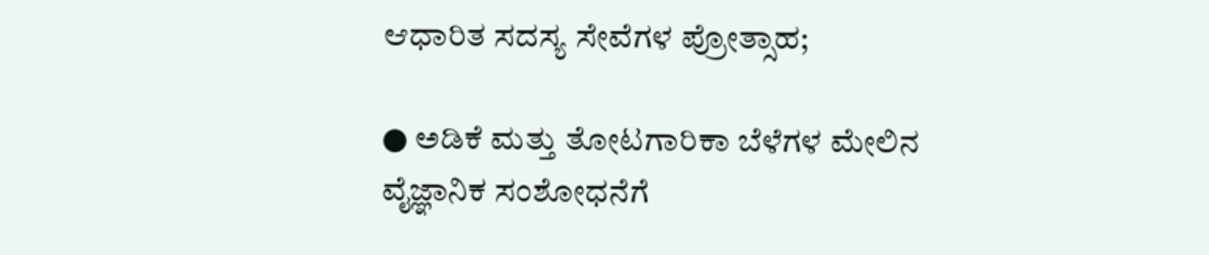ಆಧಾರಿತ ಸದಸ್ಯ ಸೇವೆಗಳ ಪ್ರೋತ್ಸಾಹ;

● ಅಡಿಕೆ ಮತ್ತು ತೋಟಗಾರಿಕಾ ಬೆಳೆಗಳ ಮೇಲಿನ ವೈಜ್ಞಾನಿಕ ಸಂಶೋಧನೆಗೆ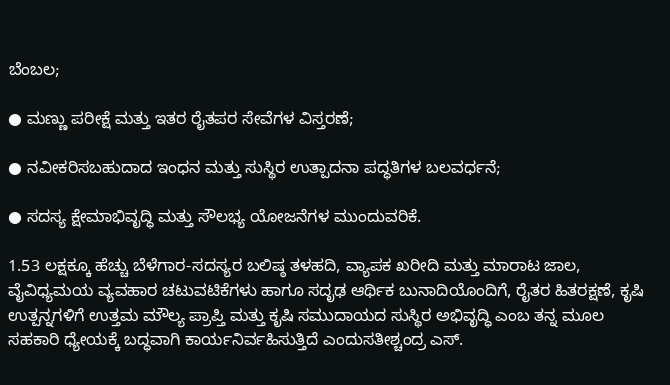ಬೆಂಬಲ;

● ಮಣ್ಣು ಪರೀಕ್ಷೆ ಮತ್ತು ಇತರ ರೈತಪರ ಸೇವೆಗಳ ವಿಸ್ತರಣೆ;

● ನವೀಕರಿಸಬಹುದಾದ ಇಂಧನ ಮತ್ತು ಸುಸ್ಥಿರ ಉತ್ಪಾದನಾ ಪದ್ಧತಿಗಳ ಬಲವರ್ಧನೆ;

● ಸದಸ್ಯ ಕ್ಷೇಮಾಭಿವೃದ್ಧಿ ಮತ್ತು ಸೌಲಭ್ಯ ಯೋಜನೆಗಳ ಮುಂದುವರಿಕೆ.

1.53 ಲಕ್ಷಕ್ಕೂ ಹೆಚ್ಚು ಬೆಳೆಗಾರ-ಸದಸ್ಯರ ಬಲಿಷ್ಠ ತಳಹದಿ, ವ್ಯಾಪಕ ಖರೀದಿ ಮತ್ತು ಮಾರಾಟ ಜಾಲ, ವೈವಿಧ್ಯಮಯ ವ್ಯವಹಾರ ಚಟುವಟಿಕೆಗಳು ಹಾಗೂ ಸದೃಢ ಆರ್ಥಿಕ ಬುನಾದಿಯೊಂದಿಗೆ, ರೈತರ ಹಿತರಕ್ಷಣೆ, ಕೃಷಿ ಉತ್ಪನ್ನಗಳಿಗೆ ಉತ್ತಮ ಮೌಲ್ಯ ಪ್ರಾಪ್ತಿ ಮತ್ತು ಕೃಷಿ ಸಮುದಾಯದ ಸುಸ್ಥಿರ ಅಭಿವೃದ್ಧಿ ಎಂಬ ತನ್ನ ಮೂಲ ಸಹಕಾರಿ ಧ್ಯೇಯಕ್ಕೆ ಬದ್ಧವಾಗಿ ಕಾರ್ಯನಿರ್ವಹಿಸುತ್ತಿದೆ ಎಂದುಸತೀಶ್ಚಂದ್ರ ಎಸ್.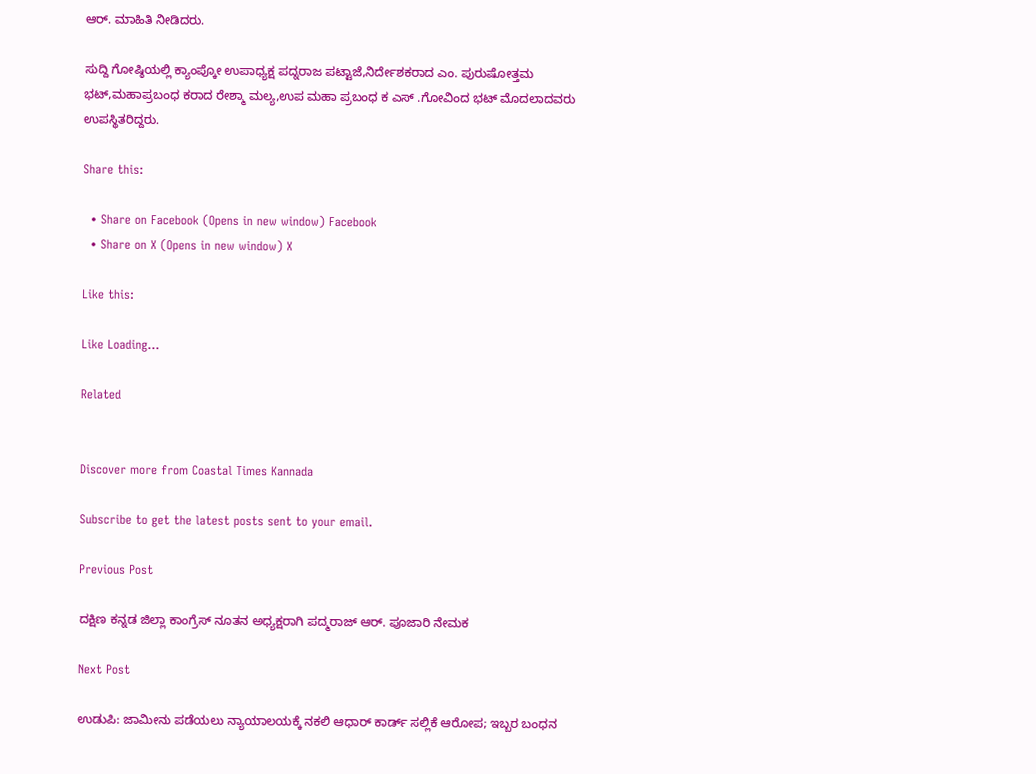ಆರ್. ಮಾಹಿತಿ ನೀಡಿದರು.

ಸುದ್ದಿ ಗೋಷ್ಠಿಯಲ್ಲಿ ಕ್ಯಾಂಪ್ಕೋ ಉಪಾಧ್ಯಕ್ಷ ಪದ್ನರಾಜ ಪಟ್ಟಾಜೆ,ನಿರ್ದೇಶಕರಾದ ಎಂ. ಪುರುಷೋತ್ತಮ ಭಟ್,ಮಹಾಪ್ರಬಂಧ ಕರಾದ ರೇಶ್ಮಾ ಮಲ್ಯ,ಉಪ ಮಹಾ ಪ್ರಬಂಧ ಕ ಎಸ್ .ಗೋವಿಂದ ಭಟ್ ಮೊದಲಾದವರು ಉಪಸ್ಥಿತರಿದ್ದರು.

Share this:

  • Share on Facebook (Opens in new window) Facebook
  • Share on X (Opens in new window) X

Like this:

Like Loading…

Related


Discover more from Coastal Times Kannada

Subscribe to get the latest posts sent to your email.

Previous Post

ದಕ್ಷಿಣ ಕನ್ನಡ ಜಿಲ್ಲಾ ಕಾಂಗ್ರೆಸ್ ನೂತನ ಅಧ್ಯಕ್ಷರಾಗಿ ಪದ್ಮರಾಜ್ ಆರ್. ಪೂಜಾರಿ ನೇಮಕ

Next Post

ಉಡುಪಿ: ಜಾಮೀನು ಪಡೆಯಲು ನ್ಯಾಯಾಲಯಕ್ಕೆ ನಕಲಿ ಆಧಾರ್ ಕಾರ್ಡ್ ಸಲ್ಲಿಕೆ ಆರೋಪ; ಇಬ್ಬರ ಬಂಧನ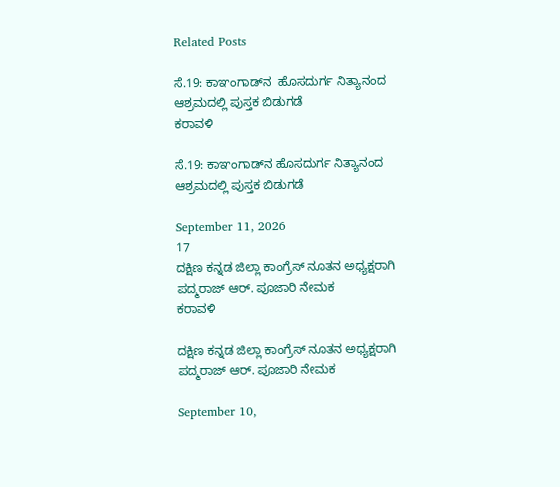Related Posts

ಸೆ.19: ಕಾಞಂಗಾಡ್‌ನ  ಹೊಸದುರ್ಗ ನಿತ್ಯಾನಂದ ಆಶ್ರಮದಲ್ಲಿ ಪುಸ್ತಕ ಬಿಡುಗಡೆ
ಕರಾವಳಿ

ಸೆ.19: ಕಾಞಂಗಾಡ್‌ನ ಹೊಸದುರ್ಗ ನಿತ್ಯಾನಂದ ಆಶ್ರಮದಲ್ಲಿ ಪುಸ್ತಕ ಬಿಡುಗಡೆ

September 11, 2026
17
ದಕ್ಷಿಣ ಕನ್ನಡ ಜಿಲ್ಲಾ ಕಾಂಗ್ರೆಸ್ ನೂತನ ಅಧ್ಯಕ್ಷರಾಗಿ ಪದ್ಮರಾಜ್ ಆರ್. ಪೂಜಾರಿ ನೇಮಕ
ಕರಾವಳಿ

ದಕ್ಷಿಣ ಕನ್ನಡ ಜಿಲ್ಲಾ ಕಾಂಗ್ರೆಸ್ ನೂತನ ಅಧ್ಯಕ್ಷರಾಗಿ ಪದ್ಮರಾಜ್ ಆರ್. ಪೂಜಾರಿ ನೇಮಕ

September 10,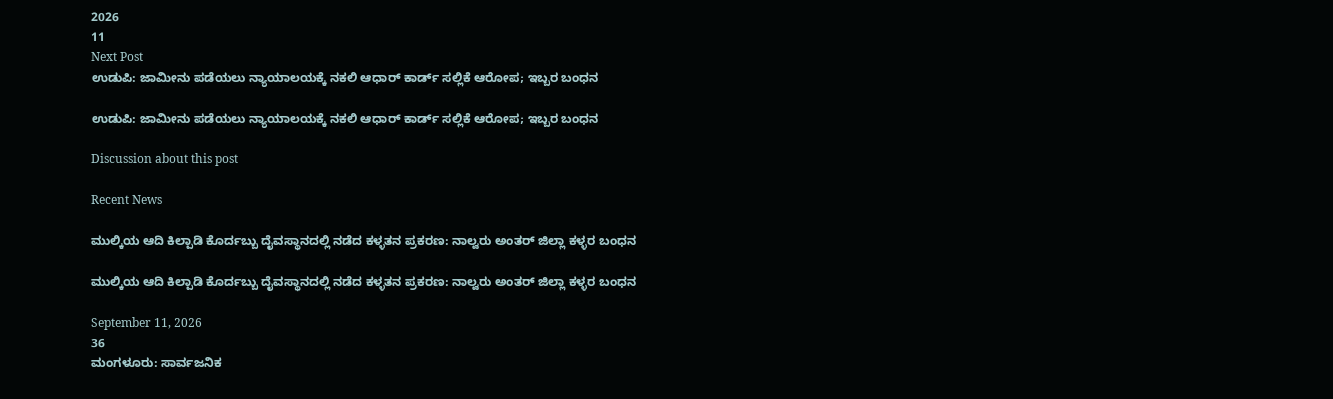2026
11
Next Post
ಉಡುಪಿ: ಜಾಮೀನು ಪಡೆಯಲು ನ್ಯಾಯಾಲಯಕ್ಕೆ ನಕಲಿ ಆಧಾರ್ ಕಾರ್ಡ್ ಸಲ್ಲಿಕೆ ಆರೋಪ; ಇಬ್ಬರ ಬಂಧನ

ಉಡುಪಿ: ಜಾಮೀನು ಪಡೆಯಲು ನ್ಯಾಯಾಲಯಕ್ಕೆ ನಕಲಿ ಆಧಾರ್ ಕಾರ್ಡ್ ಸಲ್ಲಿಕೆ ಆರೋಪ; ಇಬ್ಬರ ಬಂಧನ

Discussion about this post

Recent News

ಮುಲ್ಕಿಯ ಆದಿ ಕಿಲ್ಪಾಡಿ ಕೊರ್ದಬ್ಬು ದೈವಸ್ಥಾನದಲ್ಲಿ ನಡೆದ ಕಳ್ಳತನ ಪ್ರಕರಣ: ನಾಲ್ವರು ಅಂತರ್ ಜಿಲ್ಲಾ ಕಳ್ಳರ ಬಂಧನ

ಮುಲ್ಕಿಯ ಆದಿ ಕಿಲ್ಪಾಡಿ ಕೊರ್ದಬ್ಬು ದೈವಸ್ಥಾನದಲ್ಲಿ ನಡೆದ ಕಳ್ಳತನ ಪ್ರಕರಣ: ನಾಲ್ವರು ಅಂತರ್ ಜಿಲ್ಲಾ ಕಳ್ಳರ ಬಂಧನ

September 11, 2026
36
ಮಂಗಳೂರು: ಸಾರ್ವಜನಿಕ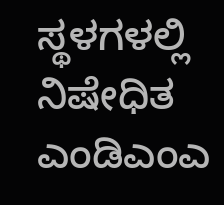ಸ್ಥಳಗಳಲ್ಲಿ ನಿಷೇಧಿತ ಎಂಡಿಎಂಎ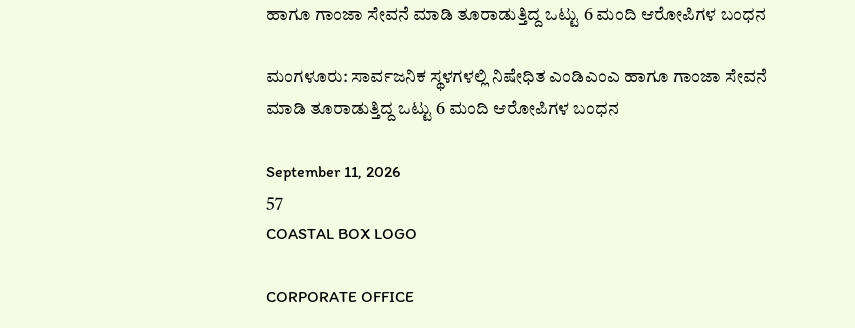ಹಾಗೂ ಗಾಂಜಾ ಸೇವನೆ ಮಾಡಿ ತೂರಾಡುತ್ತಿದ್ದ ಒಟ್ಟು 6 ಮಂದಿ ಆರೋಪಿಗಳ ಬಂಧನ

ಮಂಗಳೂರು: ಸಾರ್ವಜನಿಕ ಸ್ಥಳಗಳಲ್ಲಿ ನಿಷೇಧಿತ ಎಂಡಿಎಂಎ ಹಾಗೂ ಗಾಂಜಾ ಸೇವನೆ ಮಾಡಿ ತೂರಾಡುತ್ತಿದ್ದ ಒಟ್ಟು 6 ಮಂದಿ ಆರೋಪಿಗಳ ಬಂಧನ

September 11, 2026
57
COASTAL BOX LOGO

CORPORATE OFFICE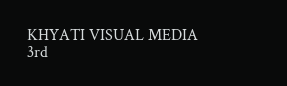KHYATI VISUAL MEDIA
3rd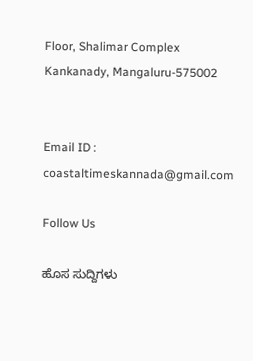Floor, Shalimar Complex
Kankanady, Mangaluru-575002


Email ID : coastaltimeskannada@gmail.com

Follow Us

ಹೊಸ ಸುದ್ದಿಗಳು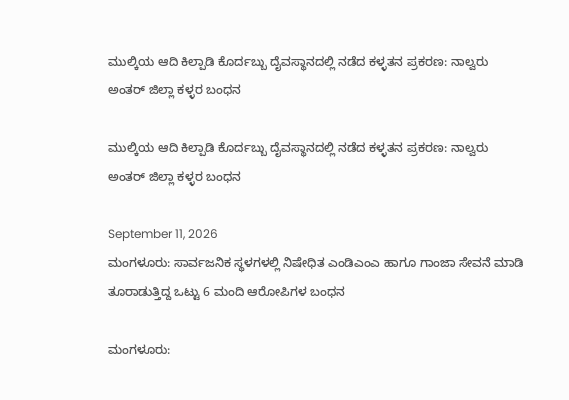ಮುಲ್ಕಿಯ ಆದಿ ಕಿಲ್ಪಾಡಿ ಕೊರ್ದಬ್ಬು ದೈವಸ್ಥಾನದಲ್ಲಿ ನಡೆದ ಕಳ್ಳತನ ಪ್ರಕರಣ: ನಾಲ್ವರು ಅಂತರ್ ಜಿಲ್ಲಾ ಕಳ್ಳರ ಬಂಧನ

ಮುಲ್ಕಿಯ ಆದಿ ಕಿಲ್ಪಾಡಿ ಕೊರ್ದಬ್ಬು ದೈವಸ್ಥಾನದಲ್ಲಿ ನಡೆದ ಕಳ್ಳತನ ಪ್ರಕರಣ: ನಾಲ್ವರು ಅಂತರ್ ಜಿಲ್ಲಾ ಕಳ್ಳರ ಬಂಧನ

September 11, 2026
ಮಂಗಳೂರು: ಸಾರ್ವಜನಿಕ ಸ್ಥಳಗಳಲ್ಲಿ ನಿಷೇಧಿತ ಎಂಡಿಎಂಎ ಹಾಗೂ ಗಾಂಜಾ ಸೇವನೆ ಮಾಡಿ ತೂರಾಡುತ್ತಿದ್ದ ಒಟ್ಟು 6 ಮಂದಿ ಆರೋಪಿಗಳ ಬಂಧನ

ಮಂಗಳೂರು: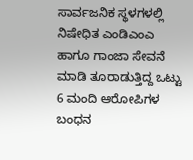ಸಾರ್ವಜನಿಕ ಸ್ಥಳಗಳಲ್ಲಿ ನಿಷೇಧಿತ ಎಂಡಿಎಂಎ ಹಾಗೂ ಗಾಂಜಾ ಸೇವನೆ ಮಾಡಿ ತೂರಾಡುತ್ತಿದ್ದ ಒಟ್ಟು 6 ಮಂದಿ ಆರೋಪಿಗಳ ಬಂಧನ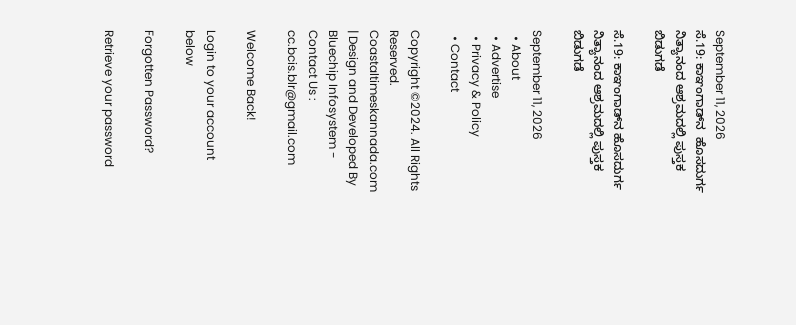September 11, 2026
ಸೆ.19: ಕಾಞಂಗಾಡ್‌ನ  ಹೊಸದುರ್ಗ ನಿತ್ಯಾನಂದ ಆಶ್ರಮದಲ್ಲಿ ಪುಸ್ತಕ ಬಿಡುಗಡೆ

ಸೆ.19: ಕಾಞಂಗಾಡ್‌ನ ಹೊಸದುರ್ಗ ನಿತ್ಯಾನಂದ ಆಶ್ರಮದಲ್ಲಿ ಪುಸ್ತಕ ಬಿಡುಗಡೆ

September 11, 2026
  • About
  • Advertise
  • Privacy & Policy
  • Contact

Copyright ©2024. All Rights Reserved. Coastaltimeskannada.com | Design and Developed By Bluechip Infosystem - Contact Us : cc.bcis.blr@gmail.com

Welcome Back!

Login to your account below

Forgotten Password?

Retrieve your password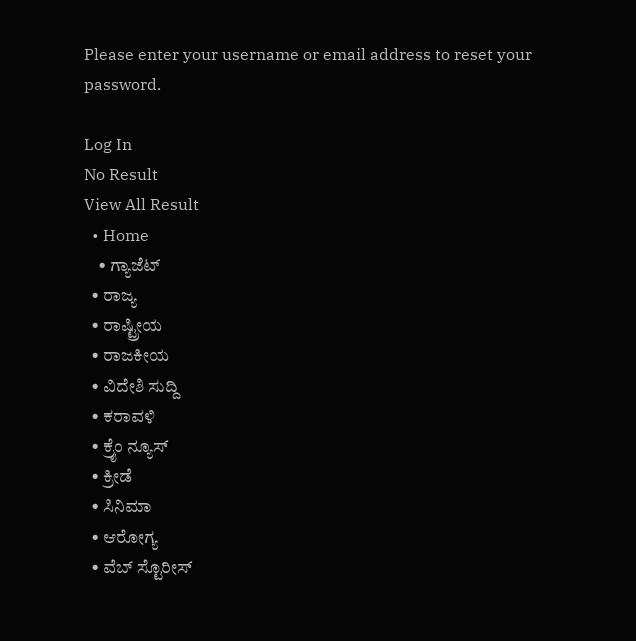Please enter your username or email address to reset your password.

Log In
No Result
View All Result
  • Home
    • ಗ್ಯಾಜೆಟ್
  • ರಾಜ್ಯ
  • ರಾಷ್ಟ್ರೀಯ
  • ರಾಜಕೀಯ
  • ವಿದೇಶಿ ಸುದ್ದಿ
  • ಕರಾವಳಿ
  • ಕ್ರೈಂ ನ್ಯೂಸ್
  • ಕ್ರೀಡೆ
  • ಸಿನಿಮಾ
  • ಆರೋಗ್ಯ
  • ವೆಬ್ ಸ್ಟೊರೀಸ್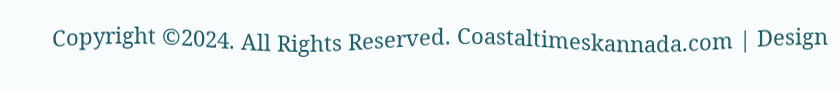Copyright ©2024. All Rights Reserved. Coastaltimeskannada.com | Design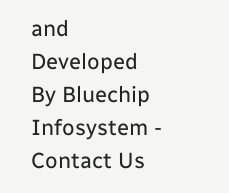and Developed By Bluechip Infosystem - Contact Us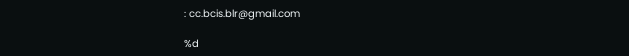: cc.bcis.blr@gmail.com

%d